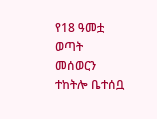የ18 ዓመቷ ወጣት መሰወርን ተከትሎ ቤተሰቧ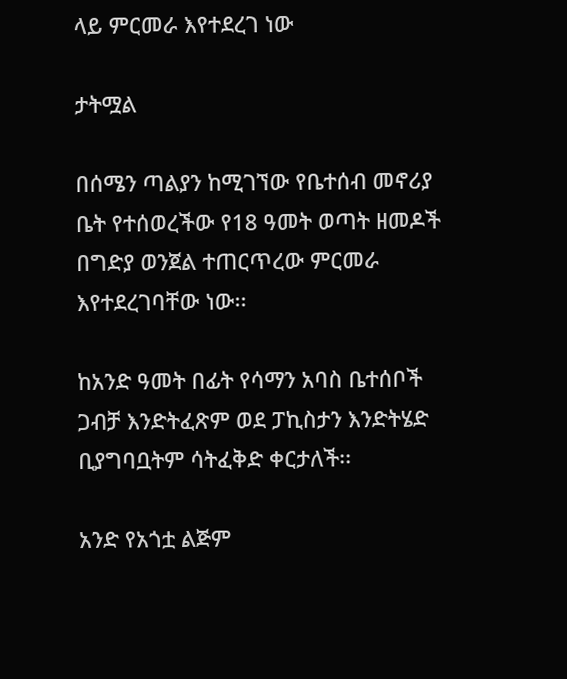ላይ ምርመራ እየተደረገ ነው

ታትሟል

በሰሜን ጣልያን ከሚገኘው የቤተሰብ መኖሪያ ቤት የተሰወረችው የ18 ዓመት ወጣት ዘመዶች በግድያ ወንጀል ተጠርጥረው ምርመራ እየተደረገባቸው ነው፡፡

ከአንድ ዓመት በፊት የሳማን አባስ ቤተሰቦች ጋብቻ እንድትፈጽም ወደ ፓኪስታን እንድትሄድ ቢያግባቧትም ሳትፈቅድ ቀርታለች፡፡

አንድ የአጎቷ ልጅም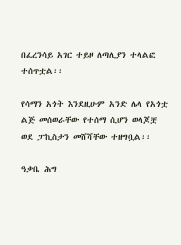በፈረንሳይ አገር ተይዞ ለጣሊያን ተላልፎ ተሰጥቷል፡፡

የሳማን አጎት እንደዚሁም አንድ ሌላ የአጎቷ ልጅ መሰወራቸው የተሰማ ሲሆን ወላጆቿ ወደ ፓኪስታን መሸሻቸው ተዘግቧል፡፡

ዓቃቤ ሕግ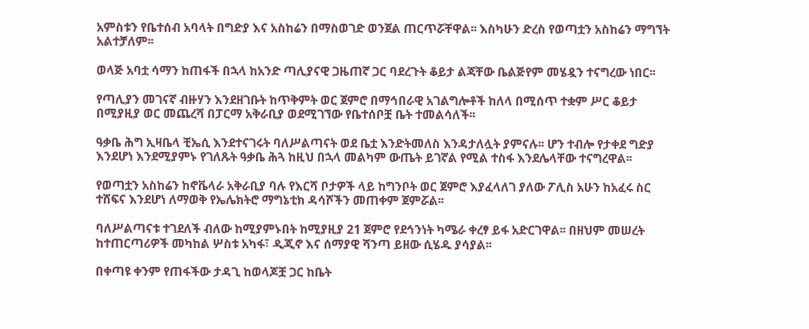አምስቱን የቤተሰብ አባላት በግድያ እና አስከሬን በማስወገድ ወንጀል ጠርጥሯቸዋል፡፡ እስካሁን ድረስ የወጣቷን አስከሬን ማግኘት አልተቻለም፡፡

ወላጅ አባቷ ሳማን ከጠፋች በኋላ ከአንድ ጣሊያናዊ ጋዜጠኛ ጋር ባደረጉት ቆይታ ልጃቸው ቤልጅየም መሄዷን ተናግረው ነበር፡፡

የጣሊያን መገናኛ ብዙሃን እንደዘገቡት ከጥቅምት ወር ጀምሮ በማኅበራዊ አገልግሎቶች ከለላ በሚሰጥ ተቋም ሥር ቆይታ በሚያዚያ ወር መጨረሻ በፓርማ አቅራቢያ ወደሚገኘው የቤተሰቦቿ ቤት ተመልሳለች፡፡

ዓቃቤ ሕግ ኢዛቤላ ቺኤሲ እንደተናገሩት ባለሥልጣናት ወደ ቤቷ እንድትመለስ እንዳታለሏት ያምናሉ፡፡ ሆን ተብሎ የታቀደ ግድያ እንደሆነ እንደሚያምኑ የገለጹት ዓቃቤ ሕጓ ከዚህ በኋላ መልካም ውጤት ይገኛል የሚል ተስፋ እንደሌላቸው ተናግረዋል፡፡

የወጣቷን አስከሬን ከኖቬላራ አቅራቢያ ባሉ የእርሻ ቦታዎች ላይ ከግንቦት ወር ጀምሮ እያፈላለገ ያለው ፖሊስ አሁን ከአፈሩ ስር ተሸፍና እንደሆነ ለማወቅ የኤሌክትሮ ማግኔቲክ ዳሳሾችን መጠቀም ጀምሯል፡፡

ባለሥልጣናቱ ተገደለች ብለው ከሚያምኑበት ከሚያዚያ 21 ጀምሮ የደኅንነት ካሜራ ቀረፃ ይፋ አድርገዋል፡፡ በዘህም መሠረት ከተጠርጣሪዎች መካከል ሦስቱ አካፋ፣ ዲጂኖ እና ሰማያዊ ሻንጣ ይዘው ሲሄዱ ያሳያል፡፡

በቀጣዩ ቀንም የጠፋችው ታዳጊ ከወላጆቿ ጋር ከቤት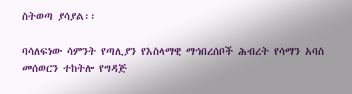ስትወጣ ያሳያል፡፡

ባሳለፍነው ሳምንት የጣሊያን የእስላማዊ ማኅበረሰቦች ሕብረት የሳማን አባስ መሰወርን ተከትሎ የግዳጅ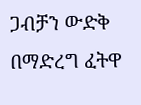ጋብቻን ውድቅ በማድረግ ፈትዋ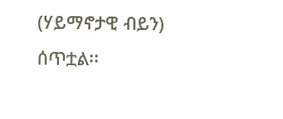(ሃይማኖታዊ ብይን) ሰጥቷል፡፡